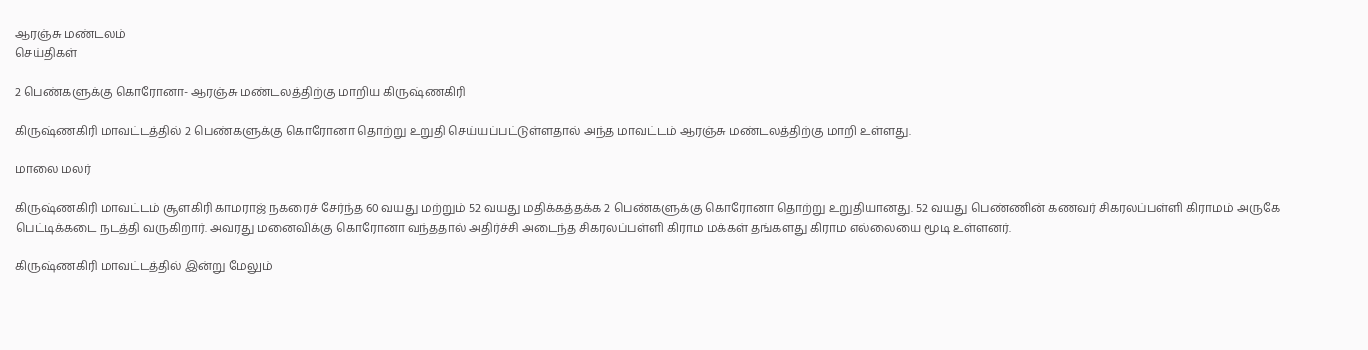ஆரஞ்சு மண்டலம்
செய்திகள்

2 பெண்களுக்கு கொரோனா- ஆரஞ்சு மண்டலத்திற்கு மாறிய கிருஷ்ணகிரி

கிருஷ்ணகிரி மாவட்டத்தில் 2 பெண்களுக்கு கொரோனா தொற்று உறுதி செய்யப்பட்டுள்ளதால் அந்த மாவட்டம் ஆரஞ்சு மண்டலத்திற்கு மாறி உள்ளது.

மாலை மலர்

கிருஷ்ணகிரி மாவட்டம் சூளகிரி காமராஜ் நகரைச் சேர்ந்த 60 வயது மற்றும் 52 வயது மதிக்கத்தக்க 2 பெண்களுக்கு கொரோனா தொற்று உறுதியானது. 52 வயது பெண்ணின் கணவர் சிகரலப்பள்ளி கிராமம் அருகே பெட்டிக்கடை நடத்தி வருகிறார். அவரது மனைவிக்கு கொரோனா வந்ததால் அதிர்ச்சி அடைந்த சிகரலப்பள்ளி கிராம மக்கள் தங்களது கிராம எல்லையை மூடி உள்ளனர்.

கிருஷ்ணகிரி மாவட்டத்தில் இன்று மேலும்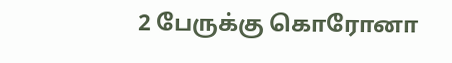2 பேருக்கு கொரோனா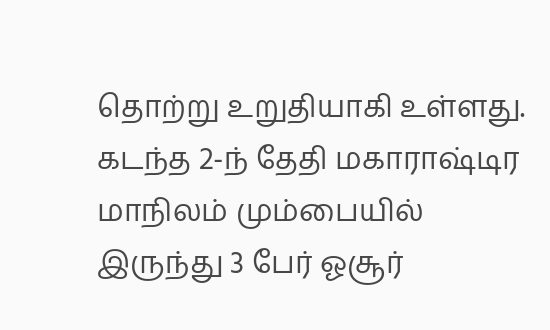தொற்று உறுதியாகி உள்ளது. கடந்த 2-ந் தேதி மகாராஷ்டிர மாநிலம் மும்பையில் இருந்து 3 பேர் ஓசூர்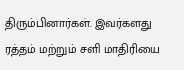திரும்பினார்கள். இவர்களது ரத்தம் மற்றும் சளி மாதிரியை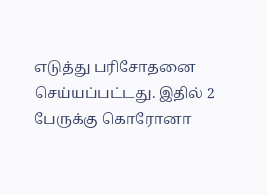எடுத்து பரிசோதனை செய்யப்பட்டது. இதில் 2 பேருக்கு கொரோனா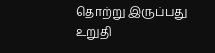தொற்று இருப்பது உறுதி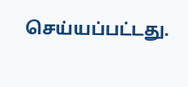செய்யப்பட்டது.